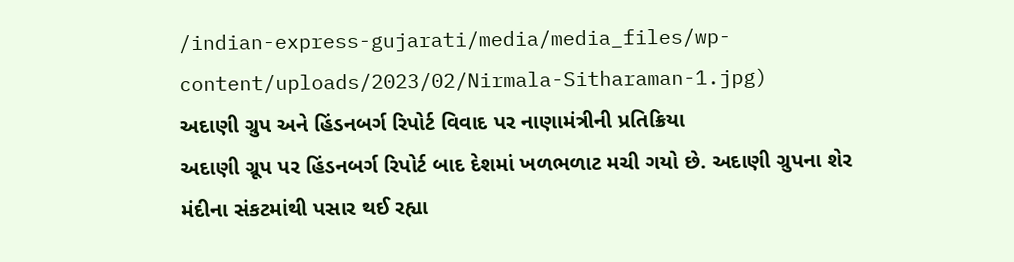/indian-express-gujarati/media/media_files/wp-content/uploads/2023/02/Nirmala-Sitharaman-1.jpg)
અદાણી ગ્રુપ અને હિંડનબર્ગ રિપોર્ટ વિવાદ પર નાણામંત્રીની પ્રતિક્રિયા
અદાણી ગ્રૂપ પર હિંડનબર્ગ રિપોર્ટ બાદ દેશમાં ખળભળાટ મચી ગયો છે. અદાણી ગ્રુપના શેર મંદીના સંકટમાંથી પસાર થઈ રહ્યા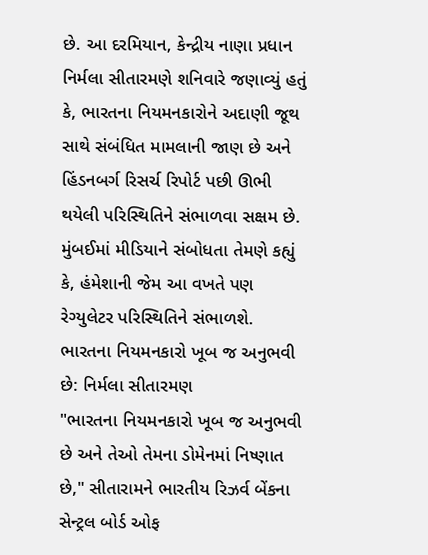છે. આ દરમિયાન, કેન્દ્રીય નાણા પ્રધાન નિર્મલા સીતારમણે શનિવારે જણાવ્યું હતું કે, ભારતના નિયમનકારોને અદાણી જૂથ સાથે સંબંધિત મામલાની જાણ છે અને હિંડનબર્ગ રિસર્ચ રિપોર્ટ પછી ઊભી થયેલી પરિસ્થિતિને સંભાળવા સક્ષમ છે. મુંબઈમાં મીડિયાને સંબોધતા તેમણે કહ્યું કે, હંમેશાની જેમ આ વખતે પણ રેગ્યુલેટર પરિસ્થિતિને સંભાળશે.
ભારતના નિયમનકારો ખૂબ જ અનુભવી છે: નિર્મલા સીતારમણ
"ભારતના નિયમનકારો ખૂબ જ અનુભવી છે અને તેઓ તેમના ડોમેનમાં નિષ્ણાત છે," સીતારામને ભારતીય રિઝર્વ બેંકના સેન્ટ્રલ બોર્ડ ઓફ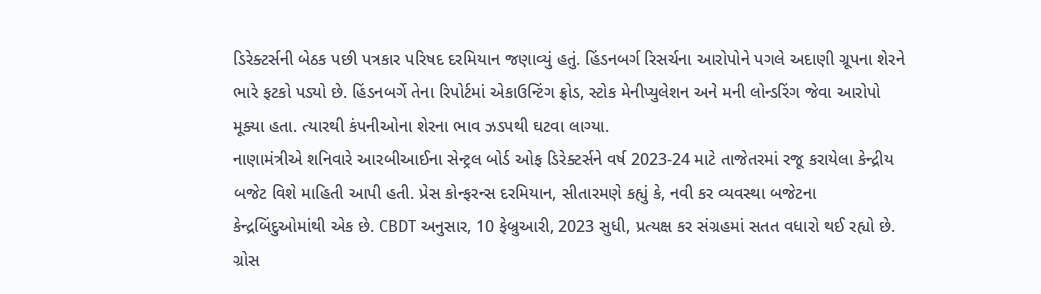ડિરેક્ટર્સની બેઠક પછી પત્રકાર પરિષદ દરમિયાન જણાવ્યું હતું. હિંડનબર્ગ રિસર્ચના આરોપોને પગલે અદાણી ગ્રૂપના શેરને ભારે ફટકો પડ્યો છે. હિંડનબર્ગે તેના રિપોર્ટમાં એકાઉન્ટિંગ ફ્રોડ, સ્ટોક મેનીપ્યુલેશન અને મની લોન્ડરિંગ જેવા આરોપો મૂક્યા હતા. ત્યારથી કંપનીઓના શેરના ભાવ ઝડપથી ઘટવા લાગ્યા.
નાણામંત્રીએ શનિવારે આરબીઆઈના સેન્ટ્રલ બોર્ડ ઓફ ડિરેક્ટર્સને વર્ષ 2023-24 માટે તાજેતરમાં રજૂ કરાયેલા કેન્દ્રીય બજેટ વિશે માહિતી આપી હતી. પ્રેસ કોન્ફરન્સ દરમિયાન, સીતારમણે કહ્યું કે, નવી કર વ્યવસ્થા બજેટના કેન્દ્રબિંદુઓમાંથી એક છે. CBDT અનુસાર, 10 ફેબ્રુઆરી, 2023 સુધી, પ્રત્યક્ષ કર સંગ્રહમાં સતત વધારો થઈ રહ્યો છે. ગ્રોસ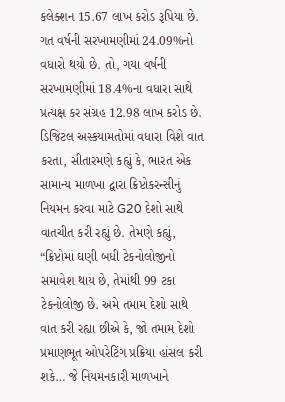કલેક્શન 15.67 લાખ કરોડ રૂપિયા છે. ગત વર્ષની સરખામણીમાં 24.09%નો વધારો થયો છે. તો, ગયા વર્ષની સરખામણીમાં 18.4%ના વધારા સાથે પ્રત્યક્ષ કર સંગ્રહ 12.98 લાખ કરોડ છે.
ડિજિટલ અસ્કયામતોમાં વધારા વિશે વાત કરતા, સીતારમણે કહ્યું કે, ભારત એક સામાન્ય માળખા દ્વારા ક્રિપ્ટોકરન્સીનું નિયમન કરવા માટે G20 દેશો સાથે વાતચીત કરી રહ્યું છે. તેમણે કહ્યું, “ક્રિપ્ટોમાં ઘણી બધી ટેકનોલોજીનો સમાવેશ થાય છે, તેમાંથી 99 ટકા ટેકનોલોજી છે. અમે તમામ દેશો સાથે વાત કરી રહ્યા છીએ કે, જો તમામ દેશો પ્રમાણભૂત ઓપરેટિંગ પ્રક્રિયા હાંસલ કરી શકે… જે નિયમનકારી માળખાને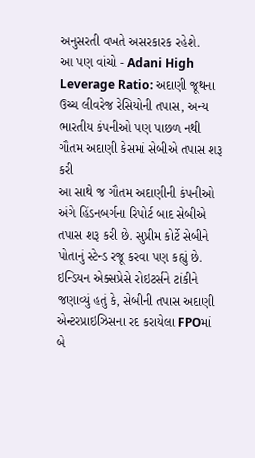અનુસરતી વખતે અસરકારક રહેશે.
આ પણ વાંચો - Adani High Leverage Ratio: અદાણી જૂથના ઉચ્ચ લીવરેજ રેસિયોની તપાસ, અન્ય ભારતીય કંપનીઓ પણ પાછળ નથી
ગૌતમ અદાણી કેસમાં સેબીએ તપાસ શરૂ કરી
આ સાથે જ ગૌતમ અદાણીની કંપનીઓ અંગે હિંડનબર્ગના રિપોર્ટ બાદ સેબીએ તપાસ શરૂ કરી છે. સુપ્રીમ કોર્ટે સેબીને પોતાનું સ્ટેન્ડ રજૂ કરવા પણ કહ્યું છે. ઇન્ડિયન એક્સપ્રેસે રોઇટર્સને ટાંકીને જણાવ્યું હતું કે, સેબીની તપાસ અદાણી એન્ટરપ્રાઇઝિસના રદ કરાયેલા FPOમાં બે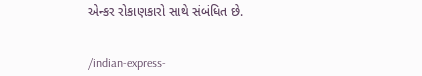એન્કર રોકાણકારો સાથે સંબંધિત છે.


/indian-express-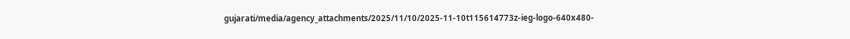gujarati/media/agency_attachments/2025/11/10/2025-11-10t115614773z-ieg-logo-640x480-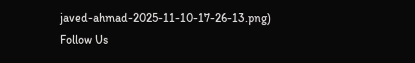javed-ahmad-2025-11-10-17-26-13.png)
Follow Us